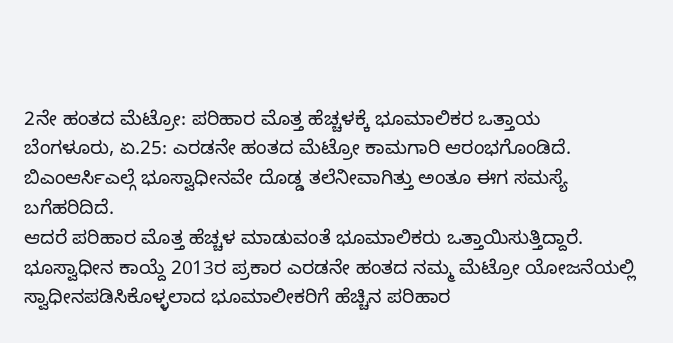2ನೇ ಹಂತದ ಮೆಟ್ರೋ: ಪರಿಹಾರ ಮೊತ್ತ ಹೆಚ್ಚಳಕ್ಕೆ ಭೂಮಾಲಿಕರ ಒತ್ತಾಯ
ಬೆಂಗಳೂರು, ಏ.25: ಎರಡನೇ ಹಂತದ ಮೆಟ್ರೋ ಕಾಮಗಾರಿ ಆರಂಭಗೊಂಡಿದೆ. ಬಿಎಂಆರ್ಸಿಎಲ್ಗೆ ಭೂಸ್ವಾಧೀನವೇ ದೊಡ್ಡ ತಲೆನೀವಾಗಿತ್ತು ಅಂತೂ ಈಗ ಸಮಸ್ಯೆ ಬಗೆಹರಿದಿದೆ.
ಆದರೆ ಪರಿಹಾರ ಮೊತ್ತ ಹೆಚ್ಚಳ ಮಾಡುವಂತೆ ಭೂಮಾಲಿಕರು ಒತ್ತಾಯಿಸುತ್ತಿದ್ದಾರೆ. ಭೂಸ್ವಾಧೀನ ಕಾಯ್ದೆ 2013ರ ಪ್ರಕಾರ ಎರಡನೇ ಹಂತದ ನಮ್ಮ ಮೆಟ್ರೋ ಯೋಜನೆಯಲ್ಲಿ ಸ್ವಾಧೀನಪಡಿಸಿಕೊಳ್ಳಲಾದ ಭೂಮಾಲೀಕರಿಗೆ ಹೆಚ್ಚಿನ ಪರಿಹಾರ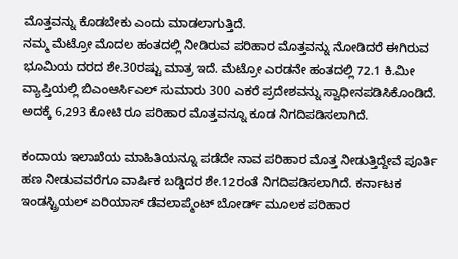ಮೊತ್ತವನ್ನು ಕೊಡಬೇಕು ಎಂದು ಮಾಡಲಾಗುತ್ತಿದೆ.
ನಮ್ಮ ಮೆಟ್ರೋ ಮೊದಲ ಹಂತದಲ್ಲಿ ನೀಡಿರುವ ಪರಿಹಾರ ಮೊತ್ತವನ್ನು ನೋಡಿದರೆ ಈಗಿರುವ ಭೂಮಿಯ ದರದ ಶೇ.30ರಷ್ಟು ಮಾತ್ರ ಇದೆ. ಮೆಟ್ರೋ ಎರಡನೇ ಹಂತದಲ್ಲಿ 72.1 ಕಿ.ಮೀ ವ್ಯಾಪ್ತಿಯಲ್ಲಿ ಬಿಎಂಆರ್ಸಿಎಲ್ ಸುಮಾರು 300 ಎಕರೆ ಪ್ರದೇಶವನ್ನು ಸ್ವಾಧೀನಪಡಿಸಿಕೊಂಡಿದೆ. ಅದಕ್ಕೆ 6,293 ಕೋಟಿ ರೂ ಪರಿಹಾರ ಮೊತ್ತವನ್ನೂ ಕೂಡ ನಿಗದಿಪಡಿಸಲಾಗಿದೆ.

ಕಂದಾಯ ಇಲಾಖೆಯ ಮಾಹಿತಿಯನ್ನೂ ಪಡೆದೇ ನಾವ ಪರಿಹಾರ ಮೊತ್ತ ನೀಡುತ್ತಿದ್ದೇವೆ ಪೂರ್ತಿ ಹಣ ನೀಡುವವರೆಗೂ ವಾರ್ಷಿಕ ಬಡ್ಡಿದರ ಶೇ.12ರಂತೆ ನಿಗದಿಪಡಿಸಲಾಗಿದೆ. ಕರ್ನಾಟಕ ಇಂಡಸ್ಟ್ರಿಯಲ್ ಏರಿಯಾಸ್ ಡೆವಲಾಪ್ಮೆಂಟ್ ಬೋರ್ಡ್ ಮೂಲಕ ಪರಿಹಾರ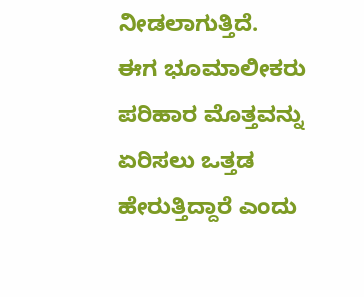ನೀಡಲಾಗುತ್ತಿದೆ.
ಈಗ ಭೂಮಾಲೀಕರು ಪರಿಹಾರ ಮೊತ್ತವನ್ನು ಏರಿಸಲು ಒತ್ತಡ ಹೇರುತ್ತಿದ್ದಾರೆ ಎಂದು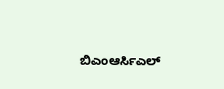ಬಿಎಂಆರ್ಸಿಎಲ್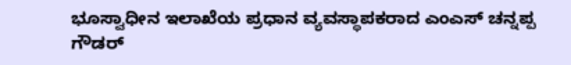ಭೂಸ್ವಾಧೀನ ಇಲಾಖೆಯ ಪ್ರಧಾನ ವ್ಯವಸ್ಥಾಪಕರಾದ ಎಂಎಸ್ ಚನ್ನಪ್ಪ ಗೌಡರ್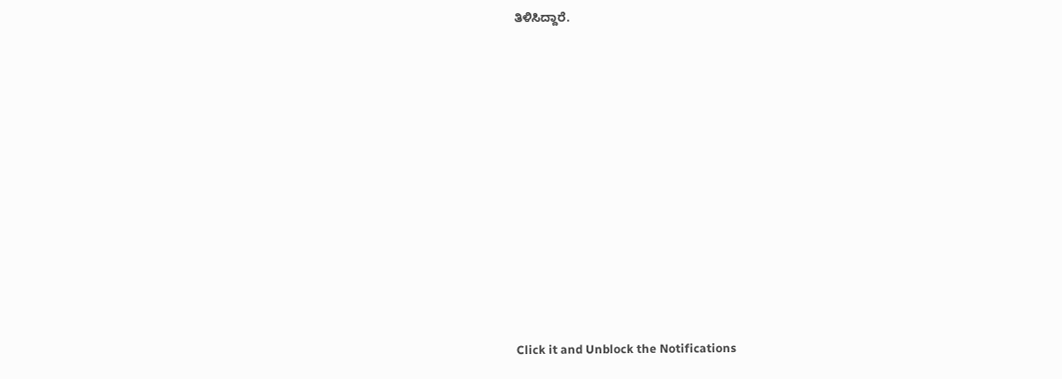ತಿಳಿಸಿದ್ದಾರೆ.












Click it and Unblock the Notifications